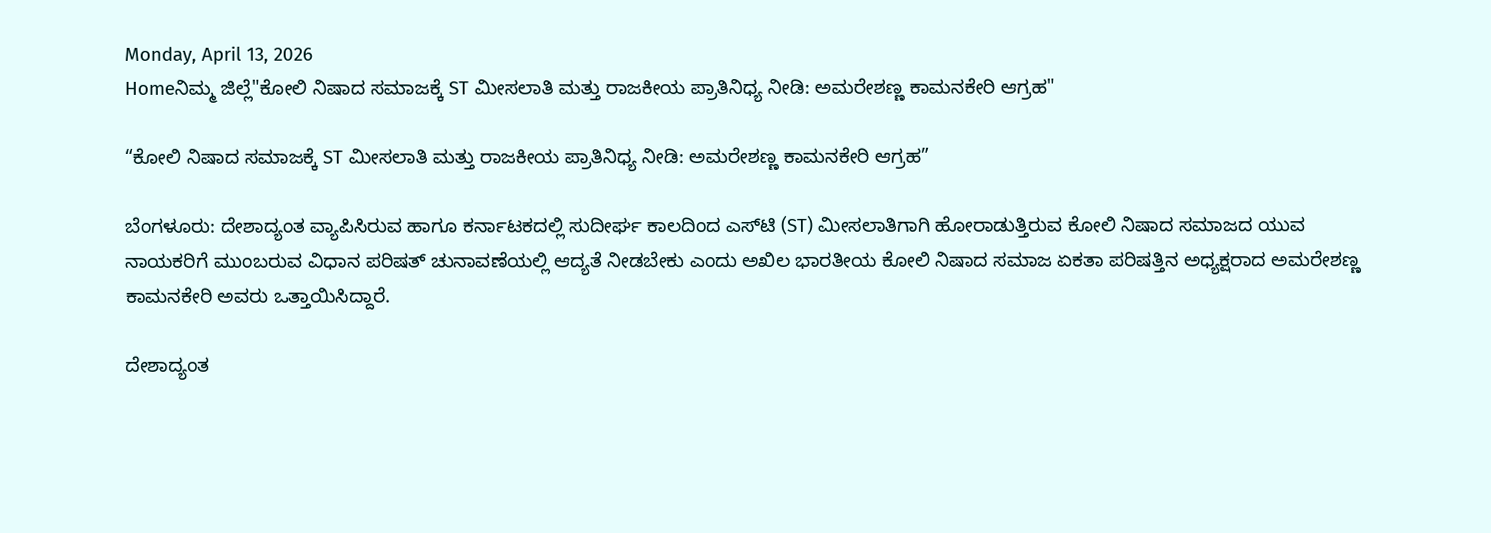Monday, April 13, 2026
Homeನಿಮ್ಮ ಜಿಲ್ಲೆ"ಕೋಲಿ ನಿಷಾದ ಸಮಾಜಕ್ಕೆ ST ಮೀಸಲಾತಿ ಮತ್ತು ರಾಜಕೀಯ ಪ್ರಾತಿನಿಧ್ಯ ನೀಡಿ: ಅಮರೇಶಣ್ಣ ಕಾಮನಕೇರಿ ಆಗ್ರಹ"

“ಕೋಲಿ ನಿಷಾದ ಸಮಾಜಕ್ಕೆ ST ಮೀಸಲಾತಿ ಮತ್ತು ರಾಜಕೀಯ ಪ್ರಾತಿನಿಧ್ಯ ನೀಡಿ: ಅಮರೇಶಣ್ಣ ಕಾಮನಕೇರಿ ಆಗ್ರಹ”

ಬೆಂಗಳೂರು: ದೇಶಾದ್ಯಂತ ವ್ಯಾಪಿಸಿರುವ ಹಾಗೂ ಕರ್ನಾಟಕದಲ್ಲಿ ಸುದೀರ್ಘ ಕಾಲದಿಂದ ಎಸ್‌ಟಿ (ST) ಮೀಸಲಾತಿಗಾಗಿ ಹೋರಾಡುತ್ತಿರುವ ಕೋಲಿ ನಿಷಾದ ಸಮಾಜದ ಯುವ ನಾಯಕರಿಗೆ ಮುಂಬರುವ ವಿಧಾನ ಪರಿಷತ್ ಚುನಾವಣೆಯಲ್ಲಿ ಆದ್ಯತೆ ನೀಡಬೇಕು ಎಂದು ಅಖಿಲ ಭಾರತೀಯ ಕೋಲಿ ನಿಷಾದ ಸಮಾಜ ಏಕತಾ ಪರಿಷತ್ತಿನ ಅಧ್ಯಕ್ಷರಾದ ಅಮರೇಶಣ್ಣ ಕಾಮನಕೇರಿ ಅವರು ಒತ್ತಾಯಿಸಿದ್ದಾರೆ.

ದೇಶಾದ್ಯಂತ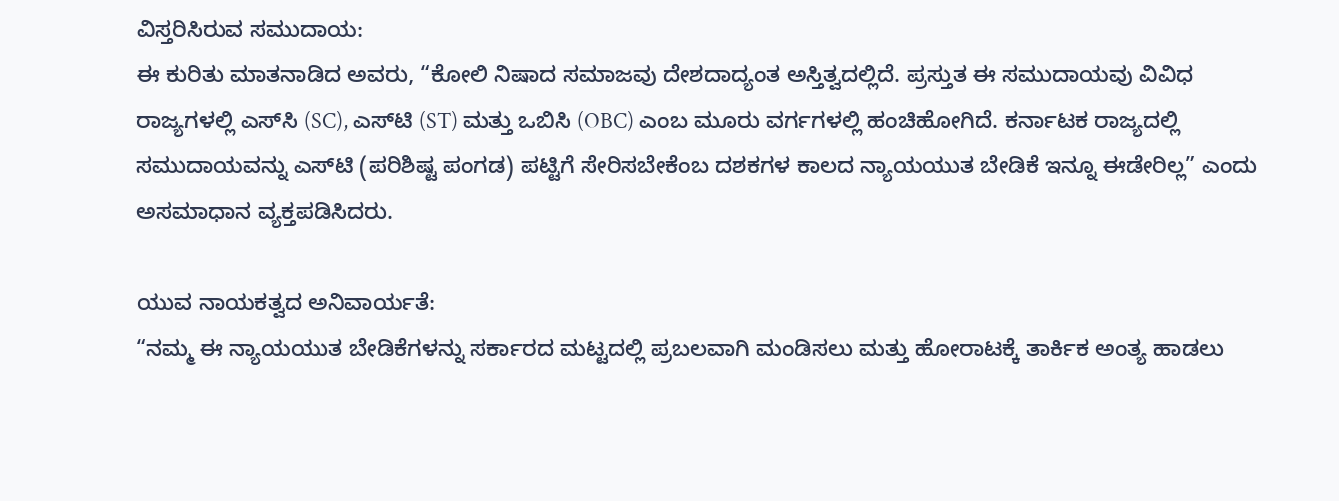ವಿಸ್ತರಿಸಿರುವ ಸಮುದಾಯ:
ಈ ಕುರಿತು ಮಾತನಾಡಿದ ಅವರು, “ಕೋಲಿ ನಿಷಾದ ಸಮಾಜವು ದೇಶದಾದ್ಯಂತ ಅಸ್ತಿತ್ವದಲ್ಲಿದೆ. ಪ್ರಸ್ತುತ ಈ ಸಮುದಾಯವು ವಿವಿಧ ರಾಜ್ಯಗಳಲ್ಲಿ ಎಸ್‌ಸಿ (SC), ಎಸ್‌ಟಿ (ST) ಮತ್ತು ಒಬಿಸಿ (OBC) ಎಂಬ ಮೂರು ವರ್ಗಗಳಲ್ಲಿ ಹಂಚಿಹೋಗಿದೆ. ಕರ್ನಾಟಕ ರಾಜ್ಯದಲ್ಲಿ ಸಮುದಾಯವನ್ನು ಎಸ್‌ಟಿ (ಪರಿಶಿಷ್ಟ ಪಂಗಡ) ಪಟ್ಟಿಗೆ ಸೇರಿಸಬೇಕೆಂಬ ದಶಕಗಳ ಕಾಲದ ನ್ಯಾಯಯುತ ಬೇಡಿಕೆ ಇನ್ನೂ ಈಡೇರಿಲ್ಲ” ಎಂದು ಅಸಮಾಧಾನ ವ್ಯಕ್ತಪಡಿಸಿದರು.

ಯುವ ನಾಯಕತ್ವದ ಅನಿವಾರ್ಯತೆ:
“ನಮ್ಮ ಈ ನ್ಯಾಯಯುತ ಬೇಡಿಕೆಗಳನ್ನು ಸರ್ಕಾರದ ಮಟ್ಟದಲ್ಲಿ ಪ್ರಬಲವಾಗಿ ಮಂಡಿಸಲು ಮತ್ತು ಹೋರಾಟಕ್ಕೆ ತಾರ್ಕಿಕ ಅಂತ್ಯ ಹಾಡಲು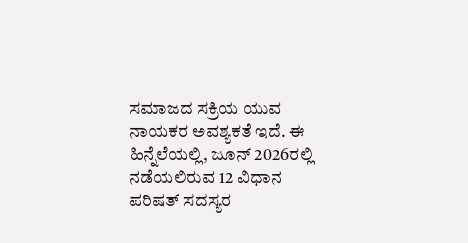ಸಮಾಜದ ಸಕ್ರಿಯ ಯುವ ನಾಯಕರ ಅವಶ್ಯಕತೆ ಇದೆ. ಈ ಹಿನ್ನೆಲೆಯಲ್ಲಿ, ಜೂನ್ 2026ರಲ್ಲಿ ನಡೆಯಲಿರುವ 12 ವಿಧಾನ ಪರಿಷತ್ ಸದಸ್ಯರ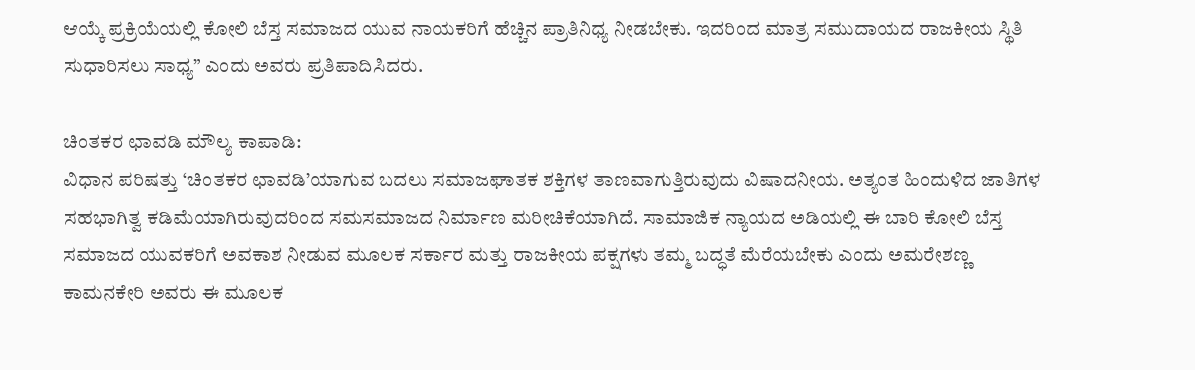ಆಯ್ಕೆ ಪ್ರಕ್ರಿಯೆಯಲ್ಲಿ ಕೋಲಿ ಬೆಸ್ತ ಸಮಾಜದ ಯುವ ನಾಯಕರಿಗೆ ಹೆಚ್ಚಿನ ಪ್ರಾತಿನಿಧ್ಯ ನೀಡಬೇಕು. ಇದರಿಂದ ಮಾತ್ರ ಸಮುದಾಯದ ರಾಜಕೀಯ ಸ್ಥಿತಿ ಸುಧಾರಿಸಲು ಸಾಧ್ಯ” ಎಂದು ಅವರು ಪ್ರತಿಪಾದಿಸಿದರು.

ಚಿಂತಕರ ಛಾವಡಿ ಮೌಲ್ಯ ಕಾಪಾಡಿ:
ವಿಧಾನ ಪರಿಷತ್ತು ‘ಚಿಂತಕರ ಛಾವಡಿ’ಯಾಗುವ ಬದಲು ಸಮಾಜಘಾತಕ ಶಕ್ತಿಗಳ ತಾಣವಾಗುತ್ತಿರುವುದು ವಿಷಾದನೀಯ. ಅತ್ಯಂತ ಹಿಂದುಳಿದ ಜಾತಿಗಳ ಸಹಭಾಗಿತ್ವ ಕಡಿಮೆಯಾಗಿರುವುದರಿಂದ ಸಮಸಮಾಜದ ನಿರ್ಮಾಣ ಮರೀಚಿಕೆಯಾಗಿದೆ. ಸಾಮಾಜಿಕ ನ್ಯಾಯದ ಅಡಿಯಲ್ಲಿ ಈ ಬಾರಿ ಕೋಲಿ ಬೆಸ್ತ ಸಮಾಜದ ಯುವಕರಿಗೆ ಅವಕಾಶ ನೀಡುವ ಮೂಲಕ ಸರ್ಕಾರ ಮತ್ತು ರಾಜಕೀಯ ಪಕ್ಷಗಳು ತಮ್ಮ ಬದ್ಧತೆ ಮೆರೆಯಬೇಕು ಎಂದು ಅಮರೇಶಣ್ಣ ಕಾಮನಕೇರಿ ಅವರು ಈ ಮೂಲಕ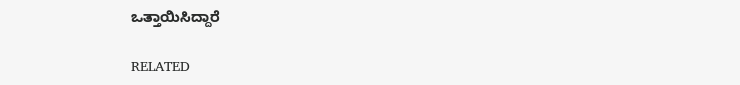ಒತ್ತಾಯಿಸಿದ್ದಾರೆ

RELATED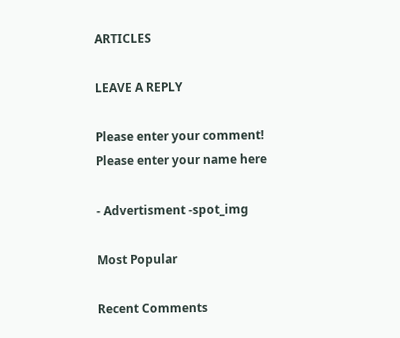ARTICLES

LEAVE A REPLY

Please enter your comment!
Please enter your name here

- Advertisment -spot_img

Most Popular

Recent Comments